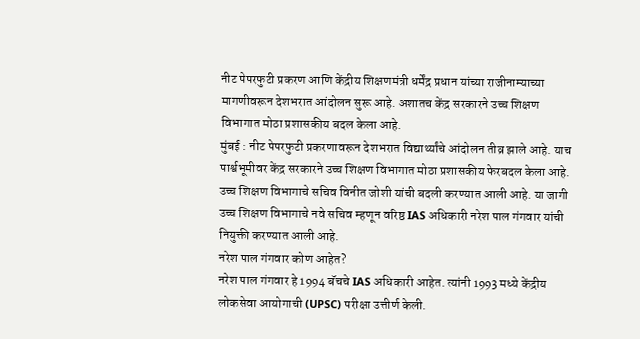नीट पेपरफुटी प्रकरण आणि केंद्रीय शिक्षणमंत्री धर्मेंद्र प्रधान यांच्या राजीनाम्याच्या मागणीवरून देशभरात आंदोलन सुरू आहे. अशातच केंद्र सरकारने उच्च शिक्षण विभागात मोठा प्रशासकीय बदल केला आहे.
मुंबई : नीट पेपरफुटी प्रकरणावरून देशभरात विद्यार्थ्यांचे आंदोलन तीव्र झाले आहे. याच पार्श्वभूमीवर केंद्र सरकारने उच्च शिक्षण विभागात मोठा प्रशासकीय फेरबदल केला आहे. उच्च शिक्षण विभागाचे सचिव विनीत जोशी यांची बदली करण्यात आली आहे. या जागी उच्च शिक्षण विभागाचे नवे सचिव म्हणून वरिष्ठ IAS अधिकारी नरेश पाल गंगवार यांची नियुक्ती करण्यात आली आहे.
नरेश पाल गंगवार कोण आहेत?
नरेश पाल गंगवार हे 1994 बॅचचे IAS अधिकारी आहेत. त्यांनी 1993 मध्ये केंद्रीय लोकसेवा आयोगाची (UPSC) परीक्षा उत्तीर्ण केली.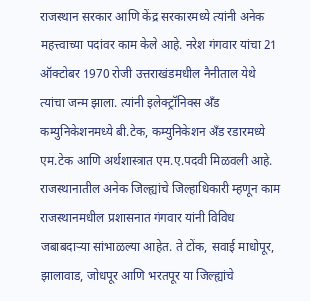राजस्थान सरकार आणि केंद्र सरकारमध्ये त्यांनी अनेक महत्त्वाच्या पदांवर काम केले आहे. नरेश गंगवार यांचा 21 ऑक्टोबर 1970 रोजी उत्तराखंडमधील नैनीताल येथे त्यांचा जन्म झाला. त्यांनी इलेक्ट्रॉनिक्स अँड कम्युनिकेशनमध्ये बी.टेक, कम्युनिकेशन अँड रडारमध्ये एम.टेक आणि अर्थशास्त्रात एम.ए.पदवी मिळवली आहे.
राजस्थानातील अनेक जिल्ह्यांचे जिल्हाधिकारी म्हणून काम
राजस्थानमधील प्रशासनात गंगवार यांनी विविध जबाबदाऱ्या सांभाळल्या आहेत. ते टोंक, सवाई माधोपूर, झालावाड, जोधपूर आणि भरतपूर या जिल्ह्यांचे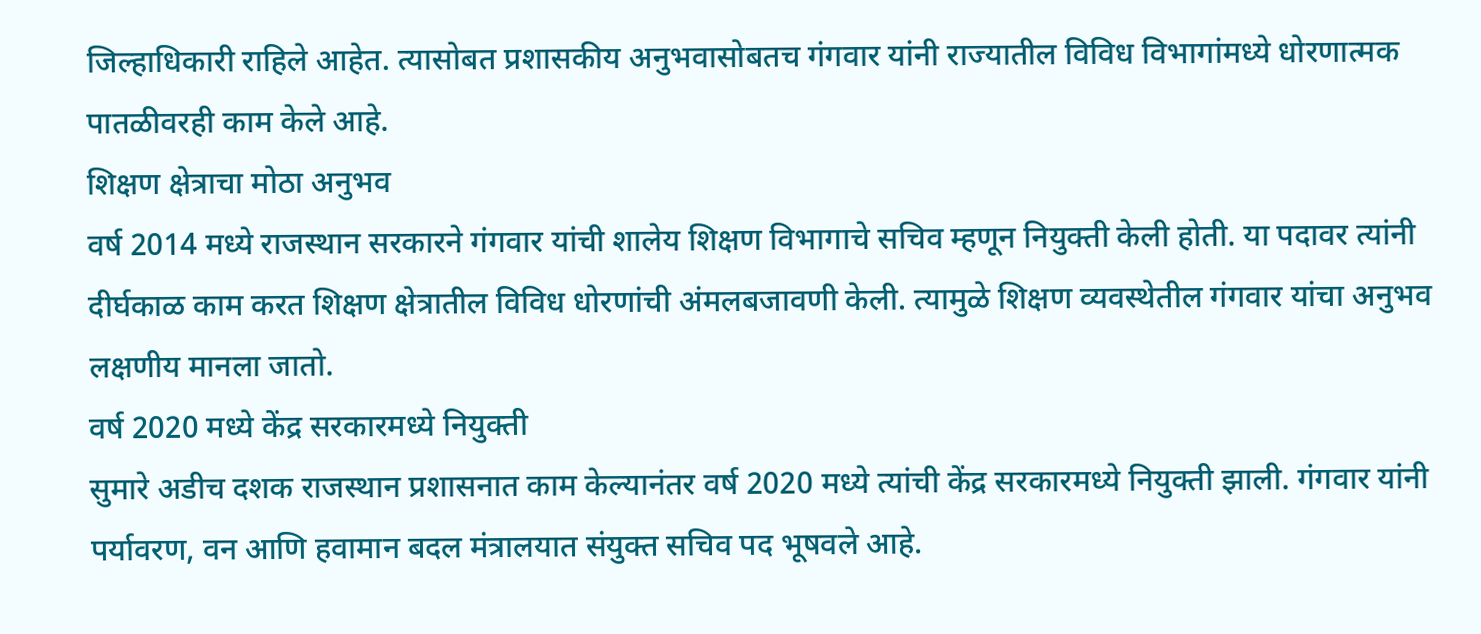जिल्हाधिकारी राहिले आहेत. त्यासोबत प्रशासकीय अनुभवासोबतच गंगवार यांनी राज्यातील विविध विभागांमध्ये धोरणात्मक पातळीवरही काम केले आहे.
शिक्षण क्षेत्राचा मोठा अनुभव
वर्ष 2014 मध्ये राजस्थान सरकारने गंगवार यांची शालेय शिक्षण विभागाचे सचिव म्हणून नियुक्ती केली होती. या पदावर त्यांनी दीर्घकाळ काम करत शिक्षण क्षेत्रातील विविध धोरणांची अंमलबजावणी केली. त्यामुळे शिक्षण व्यवस्थेतील गंगवार यांचा अनुभव लक्षणीय मानला जातो.
वर्ष 2020 मध्ये केंद्र सरकारमध्ये नियुक्ती
सुमारे अडीच दशक राजस्थान प्रशासनात काम केल्यानंतर वर्ष 2020 मध्ये त्यांची केंद्र सरकारमध्ये नियुक्ती झाली. गंगवार यांनी पर्यावरण, वन आणि हवामान बदल मंत्रालयात संयुक्त सचिव पद भूषवले आहे.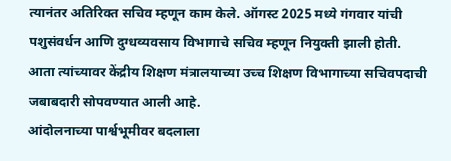त्यानंतर अतिरिक्त सचिव म्हणून काम केले. ऑगस्ट 2025 मध्ये गंगवार यांची पशुसंवर्धन आणि दुग्धव्यवसाय विभागाचे सचिव म्हणून नियुक्ती झाली होती. आता त्यांच्यावर केंद्रीय शिक्षण मंत्रालयाच्या उच्च शिक्षण विभागाच्या सचिवपदाची जबाबदारी सोपवण्यात आली आहे.
आंदोलनाच्या पार्श्वभूमीवर बदलाला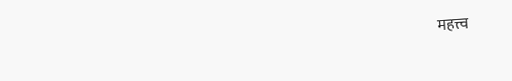महत्त्व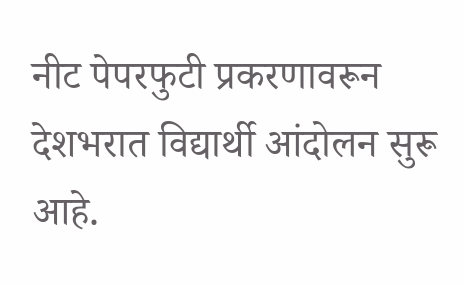नीट पेपरफुटी प्रकरणावरून देशभरात विद्यार्थी आंदोलन सुरू आहे.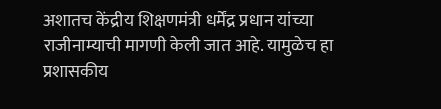अशातच केंद्रीय शिक्षणमंत्री धर्मेंद्र प्रधान यांच्या राजीनाम्याची मागणी केली जात आहे. यामुळेच हा प्रशासकीय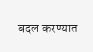बदल करण्यात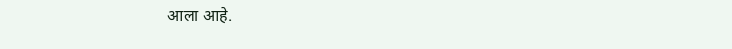आला आहे.